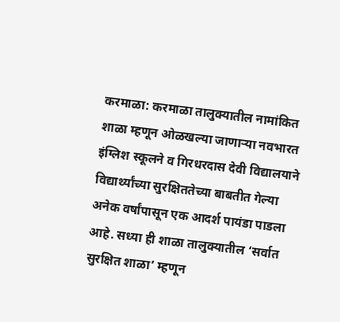करमाळा: करमाळा तालुक्यातील नामांकित शाळा म्हणून ओळखल्या जाणाऱ्या नवभारत इंग्लिश स्कूलने व गिरधरदास देवी विद्यालयाने विद्यार्थ्यांच्या सुरक्षिततेच्या बाबतीत गेल्या अनेक वर्षांपासून एक आदर्श पायंडा पाडला आहे. सध्या ही शाळा तालुक्यातील ‘सर्वात सुरक्षित शाळा’ म्हणून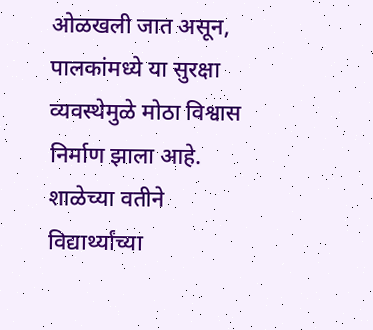ओळखली जात असून, पालकांमध्ये या सुरक्षा व्यवस्थेमुळे मोठा विश्वास निर्माण झाला आहे.
शाळेच्या वतीने विद्यार्थ्यांच्या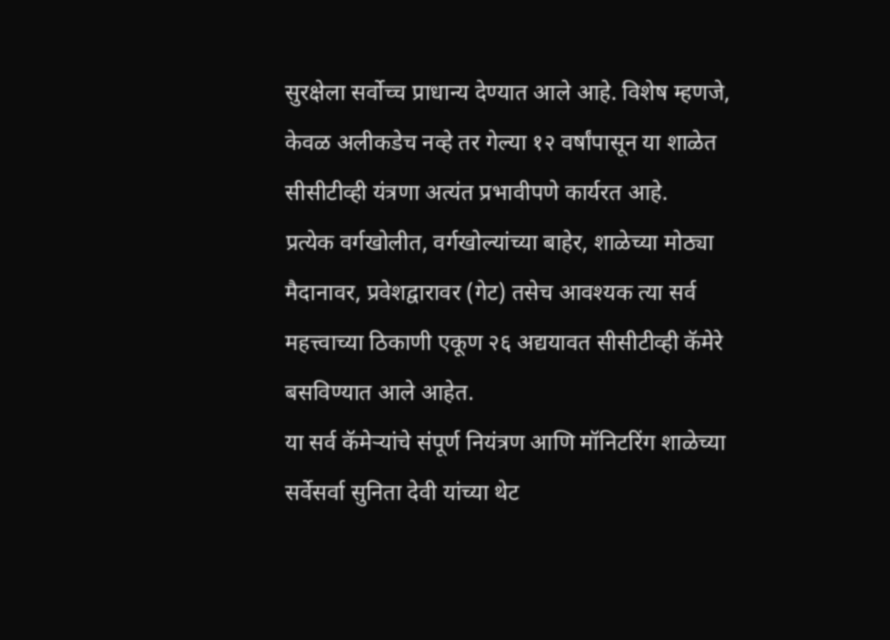सुरक्षेला सर्वोच्च प्राधान्य देण्यात आले आहे. विशेष म्हणजे, केवळ अलीकडेच नव्हे तर गेल्या १२ वर्षांपासून या शाळेत सीसीटीव्ही यंत्रणा अत्यंत प्रभावीपणे कार्यरत आहे.
प्रत्येक वर्गखोलीत, वर्गखोल्यांच्या बाहेर, शाळेच्या मोठ्या मैदानावर, प्रवेशद्वारावर (गेट) तसेच आवश्यक त्या सर्व महत्त्वाच्या ठिकाणी एकूण २६ अद्ययावत सीसीटीव्ही कॅमेरे बसविण्यात आले आहेत.
या सर्व कॅमेऱ्यांचे संपूर्ण नियंत्रण आणि मॉनिटरिंग शाळेच्या सर्वेसर्वा सुनिता देवी यांच्या थेट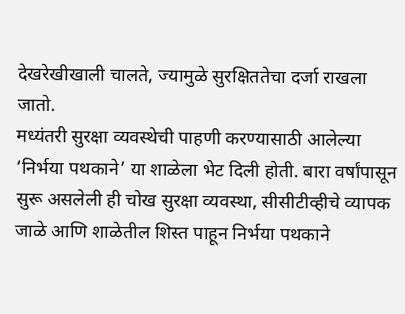देखरेखीखाली चालते, ज्यामुळे सुरक्षिततेचा दर्जा राखला जातो.
मध्यंतरी सुरक्षा व्यवस्थेची पाहणी करण्यासाठी आलेल्या ‘निर्भया पथकाने’ या शाळेला भेट दिली होती. बारा वर्षांपासून सुरू असलेली ही चोख सुरक्षा व्यवस्था, सीसीटीव्हीचे व्यापक जाळे आणि शाळेतील शिस्त पाहून निर्भया पथकाने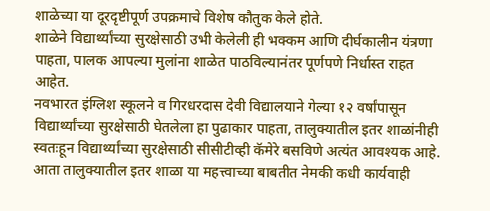शाळेच्या या दूरदृष्टीपूर्ण उपक्रमाचे विशेष कौतुक केले होते.
शाळेने विद्यार्थ्यांच्या सुरक्षेसाठी उभी केलेली ही भक्कम आणि दीर्घकालीन यंत्रणा पाहता, पालक आपल्या मुलांना शाळेत पाठविल्यानंतर पूर्णपणे निर्धास्त राहत आहेत.
नवभारत इंग्लिश स्कूलने व गिरधरदास देवी विद्यालयाने गेल्या १२ वर्षांपासून विद्यार्थ्यांच्या सुरक्षेसाठी घेतलेला हा पुढाकार पाहता, तालुक्यातील इतर शाळांनीही स्वतःहून विद्यार्थ्यांच्या सुरक्षेसाठी सीसीटीव्ही कॅमेरे बसविणे अत्यंत आवश्यक आहे. आता तालुक्यातील इतर शाळा या महत्त्वाच्या बाबतीत नेमकी कधी कार्यवाही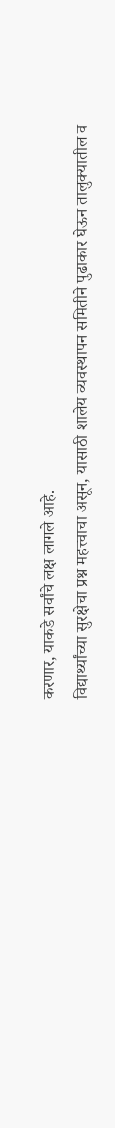करणार, याकडे सर्वांचे लक्ष लागले आहे.
विद्यार्थ्यांच्या सुरक्षेचा प्रश्न महत्त्वाचा असून, यासाठी शालेय व्यवस्थापन समितीने पुढाकार घेऊन तालुक्यातील व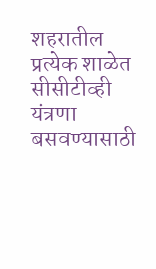शहरातील प्रत्येक शाळेत सीसीटीव्ही यंत्रणा बसवण्यासाठी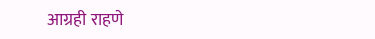आग्रही राहणे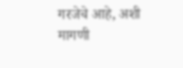गरजेचे आहे, अशी मागणी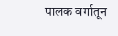पालक वर्गातून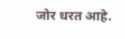जोर धरत आहे.